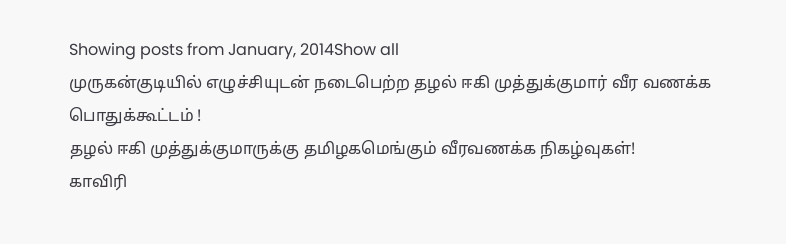Showing posts from January, 2014Show all
முருகன்குடியில் எழுச்சியுடன் நடைபெற்ற தழல் ஈகி முத்துக்குமார் வீர வணக்க பொதுக்கூட்டம் !
தழல் ஈகி முத்துக்குமாருக்கு தமிழகமெங்கும் வீரவணக்க நிகழ்வுகள்!
காவிரி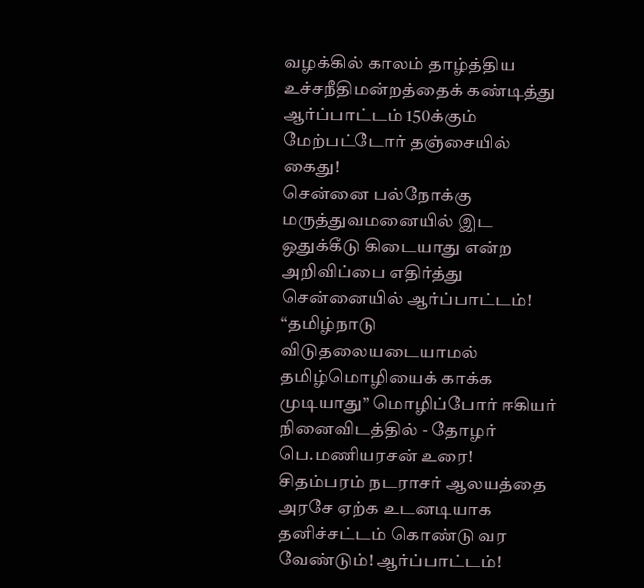வழக்கில் காலம் தாழ்த்திய உச்சநீதிமன்றத்தைக் கண்டித்து ஆர்ப்பாட்டம் 150க்கும் மேற்பட்டோர் தஞ்சையில் கைது!
சென்னை பல்நோக்கு மருத்துவமனையில் இட ஒதுக்கீடு கிடையாது என்ற அறிவிப்பை எதிர்த்து சென்னையில் ஆர்ப்பாட்டம்!
“தமிழ்நாடு விடுதலையடையாமல் தமிழ்மொழியைக் காக்க முடியாது” மொழிப்போர் ஈகியர் நினைவிடத்தில் - தோழர் பெ.மணியரசன் உரை!
சிதம்பரம் நடராசர் ஆலயத்தை அரசே ஏற்க உடனடியாக தனிச்சட்டம் கொண்டு வர வேண்டும்! ஆர்ப்பாட்டம்!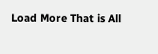Load More That is All